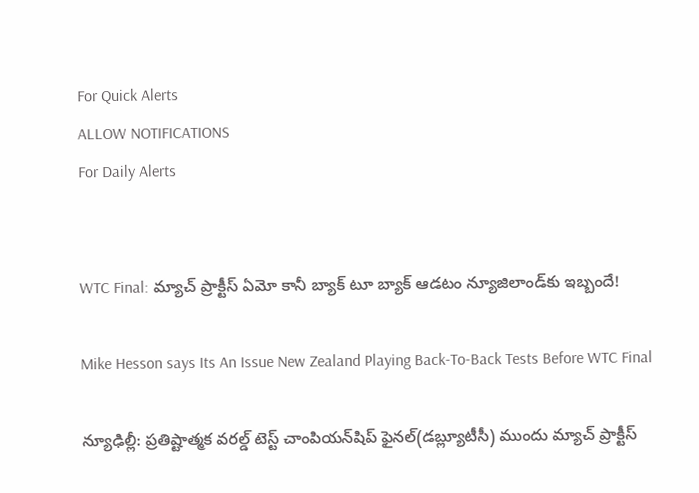For Quick Alerts
ALLOW NOTIFICATIONS
For Daily Alerts


WTC Final: మ్యాచ్ ప్రాక్టీస్ ఏమో కానీ బ్యాక్ టూ బ్యాక్ ఆడటం న్యూజిలాండ్‌కు ఇబ్బందే!

Mike Hesson says Its An Issue New Zealand Playing Back-To-Back Tests Before WTC Final

న్యూఢిల్లీ: ప్రతిష్టాత్మక వరల్డ్ టెస్ట్ చాంపియన్‌షిప్ ఫైనల్(డబ్ల్యూటీసీ) ముందు మ్యాచ్ ప్రాక్టీస్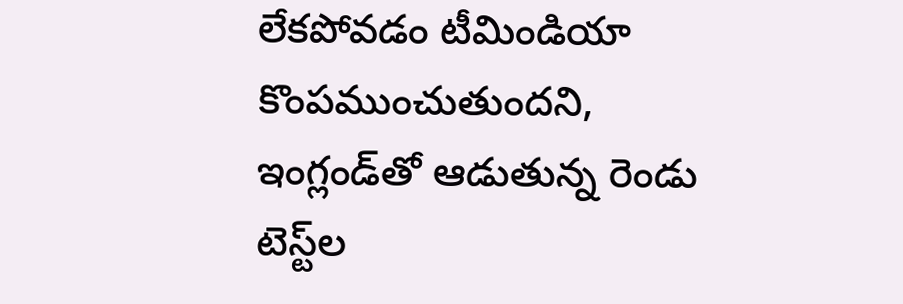లేకపోవడం టీమిండియా కొంపముంచుతుందని, ఇంగ్లండ్‌తో ఆడుతున్న రెండు టెస్ట్‌ల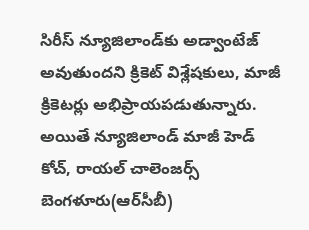సిరీస్ న్యూజిలాండ్‌కు అడ్వాంటేజ్ అవుతుందని క్రికెట్ విశ్లేషకులు, మాజీ క్రికెటర్లు అభిప్రాయపడుతున్నారు. అయితే న్యూజిలాండ్ మాజీ హెడ్ కోచ్, రాయల్ చాలెంజర్స్ బెంగళూరు(ఆర్‌సీబీ)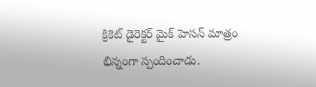క్రికెట్ డైరెక్టర్ మైక్ హెసన్ మాత్రం భిన్నంగా స్పందించాడు.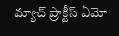మ్యాచ్ ప్రాక్టీస్ ఏమో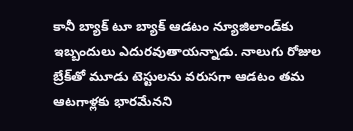కానీ బ్యాక్ టూ బ్యాక్ ఆడటం న్యూజిలాండ్‌కు ఇబ్బందులు ఎదురవుతాయన్నాడు. నాలుగు రోజుల బ్రేక్‌తో మూడు టెస్టులను వరుసగా ఆడటం తమ ఆటగాళ్లకు భారమేనని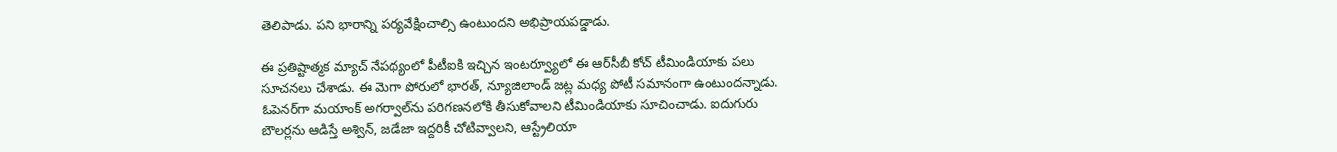తెలిపాడు. పని భారాన్ని పర్యవేక్షించాల్సి ఉంటుందని అభిప్రాయపడ్డాడు.

ఈ ప్రతిష్టాత్మక మ్యాచ్ నేపథ్యంలో పీటీఐకి ఇచ్చిన ఇంటర్వ్యూలో ఈ ఆర్‌సీబీ కోచ్ టీమిండియాకు పలు సూచనలు చేశాడు. ఈ మెగా పోరులో భారత్‌, న్యూజిలాండ్‌ జట్ల మధ్య పోటీ సమానంగా ఉంటుందన్నాడు. ఓపెనర్‌గా మయాంక్‌ అగర్వాల్‌ను పరిగణనలోకి తీసుకోవాలని టీమిండియాకు సూచించాడు. ఐదుగురు బౌలర్లను ఆడిస్తే అశ్విన్‌, జడేజా ఇద్దరికీ చోటివ్వాలని, ఆస్ట్రేలియా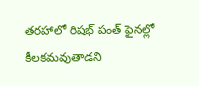తరహాలో రిషభ్ పంత్‌ ఫైనల్లో కీలకమవుతాడని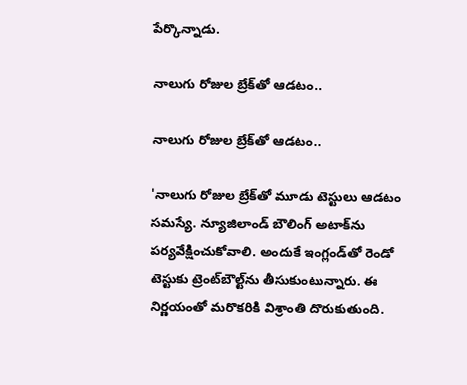పేర్కొన్నాడు.

నాలుగు రోజుల బ్రేక్‌తో ఆడటం..

నాలుగు రోజుల బ్రేక్‌తో ఆడటం..

'నాలుగు రోజుల బ్రేక్‌తో మూడు టెస్టులు ఆడటం సమస్యే. న్యూజిలాండ్‌ బౌలింగ్‌ అటాక్‌ను పర్యవేక్షించుకోవాలి. అందుకే ఇంగ్లండ్‌తో రెండో టెస్టుకు ట్రెంట్‌బౌల్ట్‌ను తీసుకుంటున్నారు. ఈ నిర్ణయంతో మరొకరికి విశ్రాంతి దొరుకుతుంది.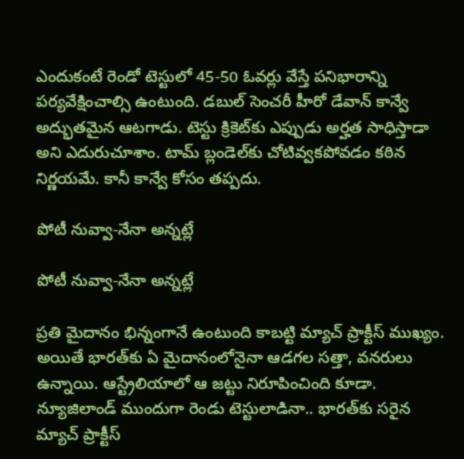ఎందుకంటే రెండో టెస్టులో 45-50 ఓవర్లు వేస్తే పనిభారాన్ని పర్యవేక్షించాల్సి ఉంటుంది. డబుల్ సెంచరీ హీరో డేవాన్‌ కాన్వే అద్భుతమైన ఆటగాడు. టెస్టు క్రికెట్‌కు ఎప్పుడు అర్హత సాధిస్తాడా అని ఎదురుచూశాం. టామ్‌ బ్లండెల్‌కు చోటివ్వకపోవడం కఠిన నిర్ణయమే. కానీ కాన్వే కోసం తప్పదు.

పోటీ నువ్వా-నేనా అన్నట్లే

పోటీ నువ్వా-నేనా అన్నట్లే

ప్రతి మైదానం భిన్నంగానే ఉంటుంది కాబట్టి మ్యాచ్‌ ప్రాక్టీస్‌ ముఖ్యం. అయితే భారత్‌కు ఏ మైదానంలోనైనా ఆడగల సత్తా, వనరులు ఉన్నాయి. ఆస్ట్రేలియాలో ఆ జట్టు నిరూపించింది కూడా. న్యూజిలాండ్‌ ముందుగా రెండు టెస్టులాడినా.. భారత్‌కు సరైన మ్యాచ్ ప్రాక్టీస్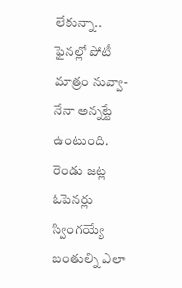లేకున్నా.. ఫైనల్లో పోటీ మాత్రం నువ్వా-నేనా అన్నట్టే ఉంటుంది. రెండు జట్ల ఓపెనర్లు స్వింగయ్యే బంతుల్ని ఎలా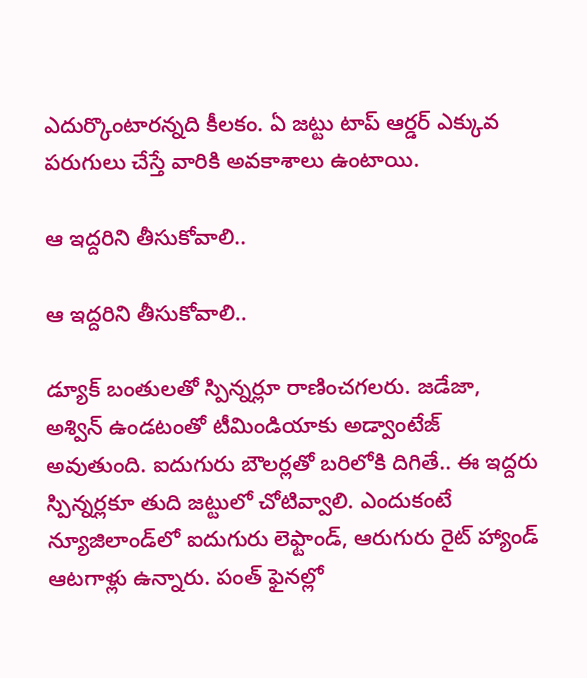ఎదుర్కొంటారన్నది కీలకం. ఏ జట్టు టాప్‌ ఆర్డర్‌ ఎక్కువ పరుగులు చేస్తే వారికి అవకాశాలు ఉంటాయి.

ఆ ఇద్దరిని తీసుకోవాలి..

ఆ ఇద్దరిని తీసుకోవాలి..

డ్యూక్‌ బంతులతో స్పిన్నర్లూ రాణించగలరు. జడేజా, అశ్విన్‌ ఉండటంతో టీమిండియాకు అడ్వాంటేజ్ అవుతుంది. ఐదుగురు బౌలర్లతో బరిలోకి దిగితే.. ఈ ఇద్దరు స్పిన్నర్లకూ తుది జట్టులో చోటివ్వాలి. ఎందుకంటే న్యూజిలాండ్‌లో ఐదుగురు లెఫ్టాండ్, ఆరుగురు రైట్ హ్యాండ్ ఆటగాళ్లు ఉన్నారు. పంత్‌ ఫైనల్లో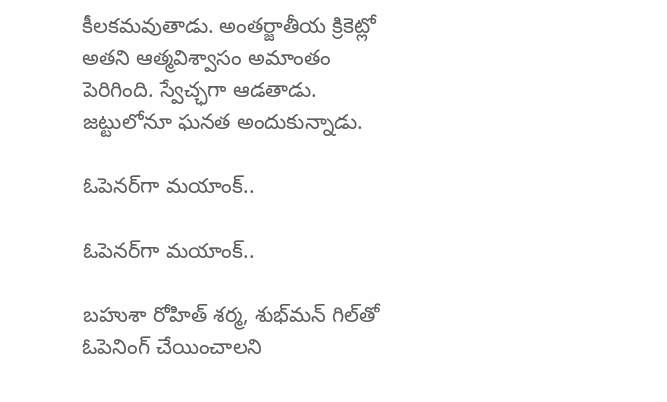కీలకమవుతాడు. అంతర్జాతీయ క్రికెట్లో అతని ఆత్మవిశ్వాసం అమాంతం పెరిగింది. స్వేచ్ఛగా ఆడతాడు. జట్టులోనూ ఘనత అందుకున్నాడు.

ఓపెనర్‌గా మయాంక్‌..

ఓపెనర్‌గా మయాంక్‌..

బహుశా రోహిత్‌ శర్మ, శుభ్‌మన్‌ గిల్‌తో ఓపెనింగ్‌ చేయించాలని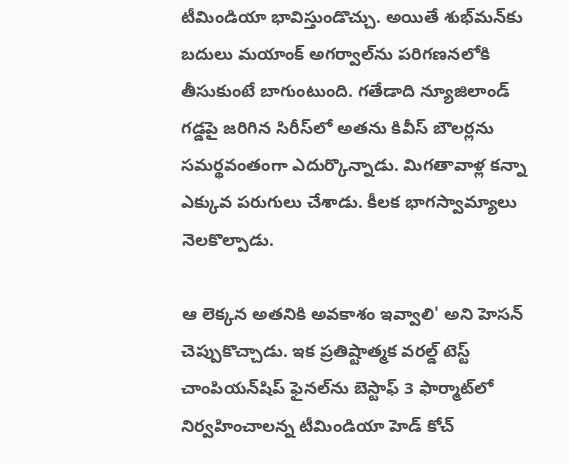టీమిండియా భావిస్తుండొచ్చు. అయితే శుభ్‌మన్‌కు బదులు మయాంక్‌ అగర్వాల్‌ను పరిగణనలోకి తీసుకుంటే బాగుంటుంది. గతేడాది న్యూజిలాండ్‌ గడ్డపై జరిగిన సిరీస్‌లో అతను కివీస్‌ బౌలర్లను సమర్థవంతంగా ఎదుర్కొన్నాడు. మిగతావాళ్ల కన్నా ఎక్కువ పరుగులు చేశాడు. కీలక భాగస్వామ్యాలు నెలకొల్పాడు.

ఆ లెక్కన అతనికి అవకాశం ఇవ్వాలి' అని హెసన్‌ చెప్పుకొచ్చాడు. ఇక ప్రతిష్టాత్మక వరల్డ్ టెస్ట్ చాంపియన్‌షిప్ ఫైనల్‌ను బెస్టాఫ్ 3 ఫార్మాట్‌లో నిర్వహించాలన్న టీమిండియా హెడ్ కోచ్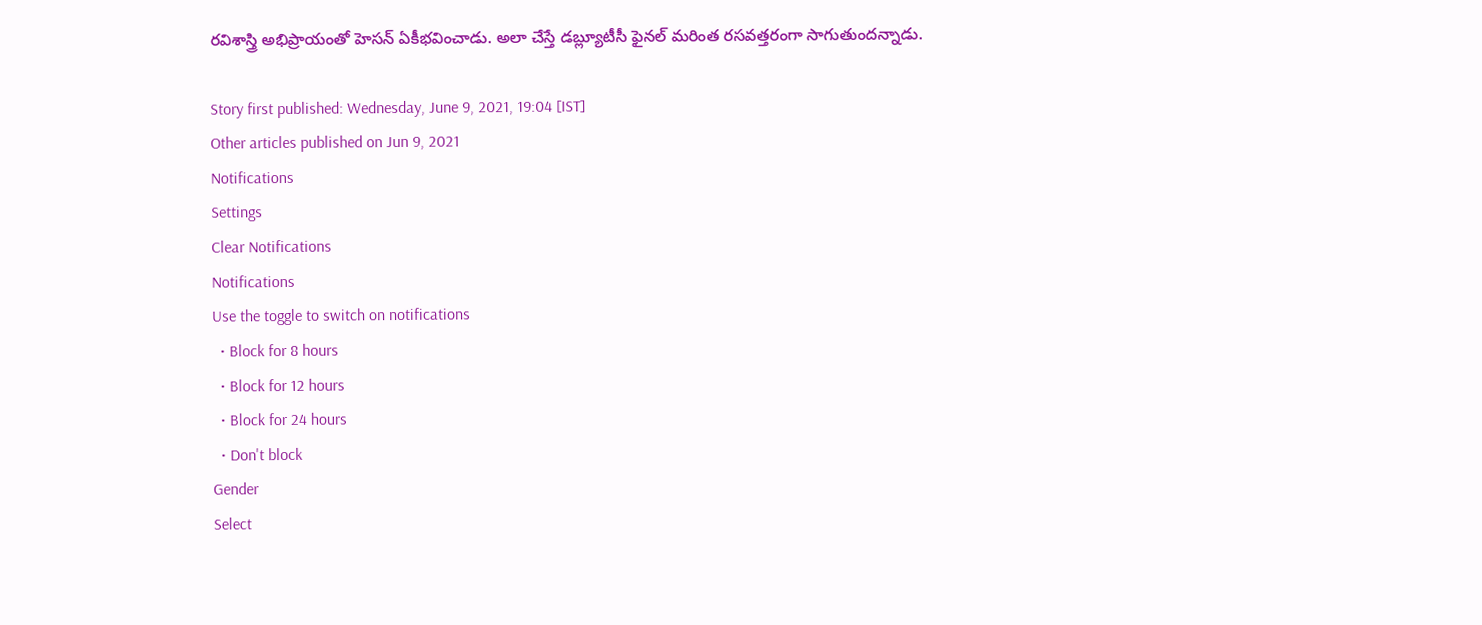రవిశాస్త్రి అభిప్రాయంతో హెసన్ ఏకీభవించాడు. అలా చేస్తే డబ్ల్యూటీసీ ఫైనల్ మరింత రసవత్తరంగా సాగుతుందన్నాడు.

Story first published: Wednesday, June 9, 2021, 19:04 [IST]
Other articles published on Jun 9, 2021
Notifications
Settings
Clear Notifications
Notifications
Use the toggle to switch on notifications
  • Block for 8 hours
  • Block for 12 hours
  • Block for 24 hours
  • Don't block
Gender
Select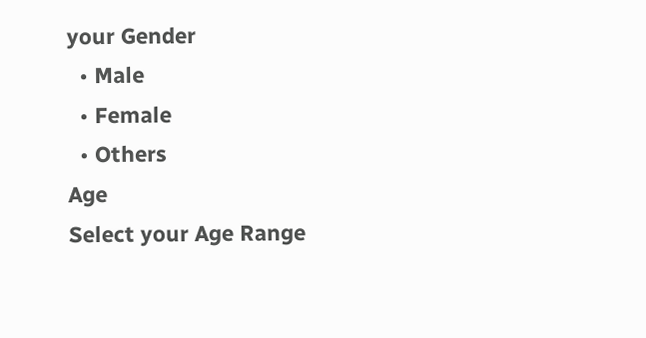your Gender
  • Male
  • Female
  • Others
Age
Select your Age Range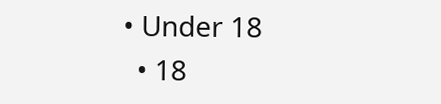• Under 18
  • 18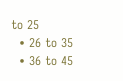to 25
  • 26 to 35
  • 36 to 45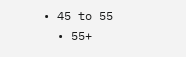• 45 to 55
  • 55+